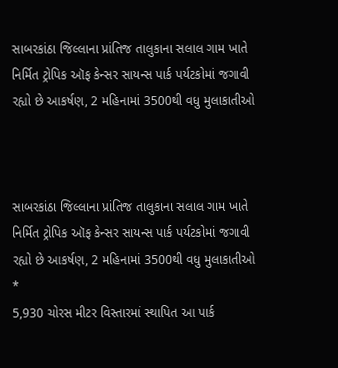સાબરકાંઠા જિલ્લાના પ્રાંતિજ તાલુકાના સલાલ ગામ ખાતે નિર્મિત ટ્રોપિક ઑફ કેન્સર સાયન્સ પાર્ક પર્યટકોમાં જગાવી રહ્યો છે આકર્ષણ, 2 મહિનામાં 3500થી વધુ મુલાકાતીઓ



સાબરકાંઠા જિલ્લાના પ્રાંતિજ તાલુકાના સલાલ ગામ ખાતે નિર્મિત ટ્રોપિક ઑફ કેન્સર સાયન્સ પાર્ક પર્યટકોમાં જગાવી રહ્યો છે આકર્ષણ, 2 મહિનામાં 3500થી વધુ મુલાકાતીઓ
*
5,930 ચોરસ મીટર વિસ્તારમાં સ્થાપિત આ પાર્ક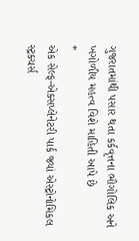ગુજરાતમાંથી પસાર થતા કર્કવૃત્તના ભૌગોલિક અને ખગોળીય મહત્વ વિશે માહિતી આપે છે
*
એક સેલ્ફ-એક્સપ્લેનેટરી પાર્ક જ્યાં એસ્ટ્રોનોમિકલ સ્ટ્રક્ચર્સ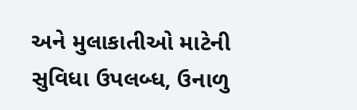અને મુલાકાતીઓ માટેની સુવિધા ઉપલબ્ધ, ઉનાળુ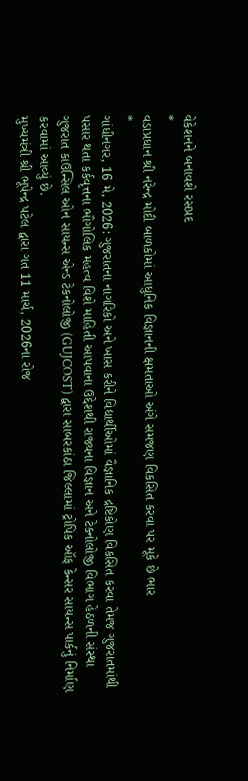વેકેશનને બનાવશે રસપ્રદ
*
વડાપ્રધાન શ્રી નરેન્દ્ર મોદી બાળકોમાં આધુનિક વિજ્ઞાનની ક્ષમતાઓ અંગે સમજણ વિકસિત કરવા પર મૂકે છે ભાર
*
ગાંધીનગર, 16 મે, 2026: ગુજરાતના નાગરિકો અને ખાસ કરીને વિદ્યાર્થીઓમાં વૈજ્ઞાનિક દ્રષ્ટિકોણ વિકસિત કરવા તેમજ ગુજરાતમાંથી પસાર થતા કર્કવૃત્તના ભૌગોલિક મહત્વ વિશે માહિતી આપવાના ઉદ્દેશથી રાજ્યના વિજ્ઞાન અને ટેક્નોલોજી વિભાગ હેઠળની સંસ્થા ગુજરાત કાઉન્સિલ ઓન સાયન્સ એન્ડ ટેકનોલોજી (GUJCOST) દ્વારા સાબરકાંઠા જિલ્લામાં ટ્રોપિક ઑફ કેન્સર સાયન્સ પાર્કનું નિર્માણ કરવામાં આવ્યું છે.
મુખ્યમંત્રી શ્રી ભૂપેન્દ્ર પટેલ દ્વારા ગત 11 માર્ચ, 2026ના રોજ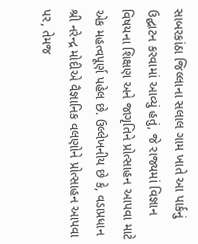સાબરકાંઠા જિલ્લાના સલાલ ગામ ખાતે આ પાર્કનું ઉદ્ઘાટન કરવામાં આવ્યું હતું, જે રાજ્યમાં વિજ્ઞાન વિષયના શિક્ષણ અને જાગૃતિને પ્રોત્સાહન આપવા માટે એક મહત્વપૂર્ણ પહેલ છે. ઉલ્લેખનીય છે કે, વડાપ્રધાન શ્રી નરેન્દ્ર મોદીએ વૈજ્ઞાનિક વલણોને પ્રોત્સાહન આપવા પર, તેમજ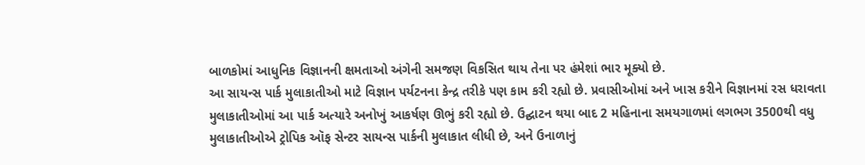બાળકોમાં આધુનિક વિજ્ઞાનની ક્ષમતાઓ અંગેની સમજણ વિકસિત થાય તેના પર હંમેશાં ભાર મૂક્યો છે.
આ સાયન્સ પાર્ક મુલાકાતીઓ માટે વિજ્ઞાન પર્યટનના કેન્દ્ર તરીકે પણ કામ કરી રહ્યો છે. પ્રવાસીઓમાં અને ખાસ કરીને વિજ્ઞાનમાં રસ ધરાવતા મુલાકાતીઓમાં આ પાર્ક અત્યારે અનોખું આકર્ષણ ઊભું કરી રહ્યો છે. ઉદ્ઘાટન થયા બાદ 2 મહિનાના સમયગાળમાં લગભગ 3500થી વધુ મુલાકાતીઓએ ટ્રોપિક ઑફ સેન્ટર સાયન્સ પાર્કની મુલાકાત લીધી છે, અને ઉનાળાનું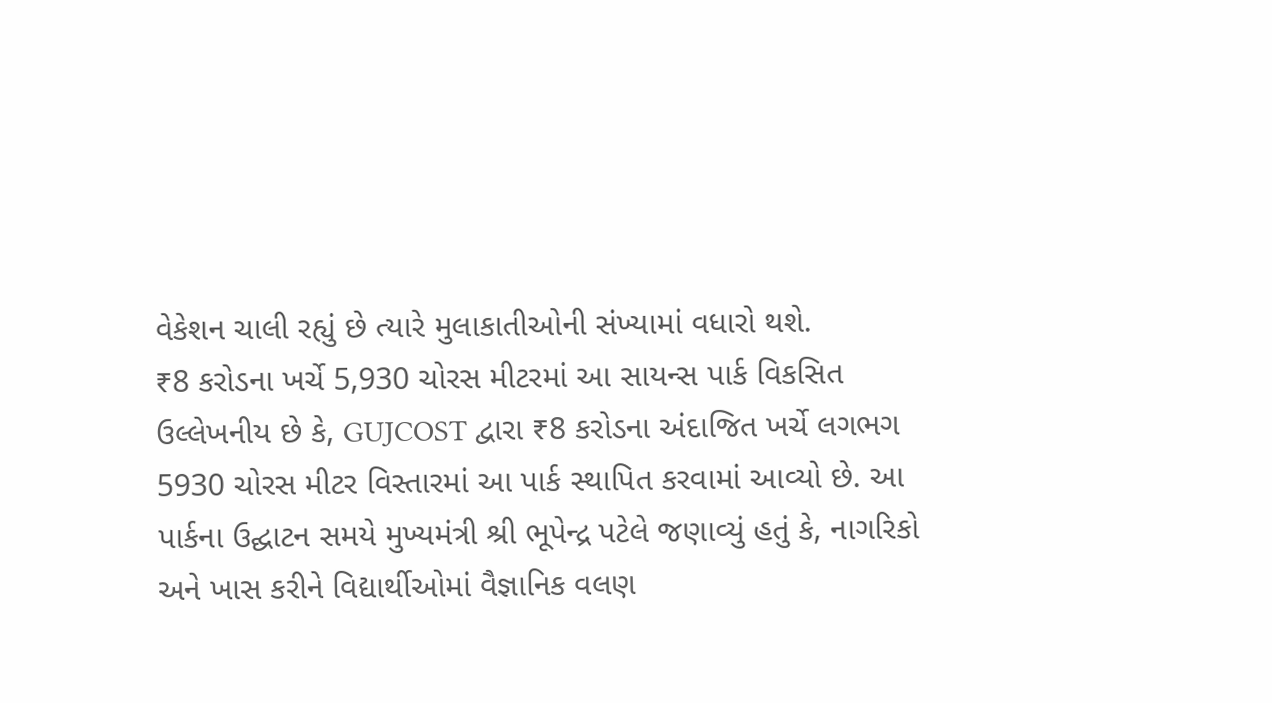વેકેશન ચાલી રહ્યું છે ત્યારે મુલાકાતીઓની સંખ્યામાં વધારો થશે.
₹8 કરોડના ખર્ચે 5,930 ચોરસ મીટરમાં આ સાયન્સ પાર્ક વિકસિત
ઉલ્લેખનીય છે કે, GUJCOST દ્વારા ₹8 કરોડના અંદાજિત ખર્ચે લગભગ 5930 ચોરસ મીટર વિસ્તારમાં આ પાર્ક સ્થાપિત કરવામાં આવ્યો છે. આ પાર્કના ઉદ્ઘાટન સમયે મુખ્યમંત્રી શ્રી ભૂપેન્દ્ર પટેલે જણાવ્યું હતું કે, નાગરિકો અને ખાસ કરીને વિદ્યાર્થીઓમાં વૈજ્ઞાનિક વલણ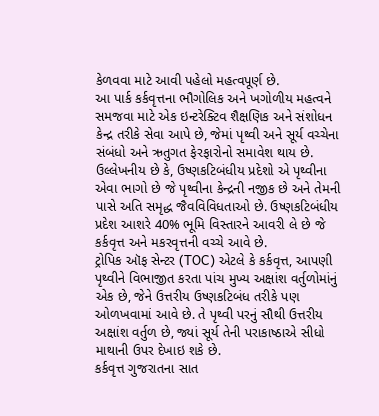કેળવવા માટે આવી પહેલો મહત્વપૂર્ણ છે.
આ પાર્ક કર્કવૃત્તના ભૌગોલિક અને ખગોળીય મહત્વને સમજવા માટે એક ઇન્ટરેક્ટિવ શૈક્ષણિક અને સંશોધન કેન્દ્ર તરીકે સેવા આપે છે, જેમાં પૃથ્વી અને સૂર્ય વચ્ચેના સંબંધો અને ઋતુગત ફેરફારોનો સમાવેશ થાય છે.
ઉલ્લેખનીય છે કે, ઉષ્ણકટિબંધીય પ્રદેશો એ પૃથ્વીના એવા ભાગો છે જે પૃથ્વીના કેન્દ્રની નજીક છે અને તેમની પાસે અતિ સમૃદ્ધ જૈવવિવિધતાઓ છે. ઉષ્ણકટિબંધીય પ્રદેશ આશરે 40% ભૂમિ વિસ્તારને આવરી લે છે જે કર્કવૃત્ત અને મકરવૃત્તની વચ્ચે આવે છે.
ટ્રોપિક ઑફ સેન્ટર (TOC) એટલે કે કર્કવૃત્ત, આપણી પૃથ્વીને વિભાજીત કરતા પાંચ મુખ્ય અક્ષાંશ વર્તુળોમાંનું એક છે, જેને ઉત્તરીય ઉષ્ણકટિબંધ તરીકે પણ ઓળખવામાં આવે છે. તે પૃથ્વી પરનું સૌથી ઉત્તરીય અક્ષાંશ વર્તુળ છે, જ્યાં સૂર્ય તેની પરાકાષ્ઠાએ સીધો માથાની ઉપર દેખાઇ શકે છે.
કર્કવૃત્ત ગુજરાતના સાત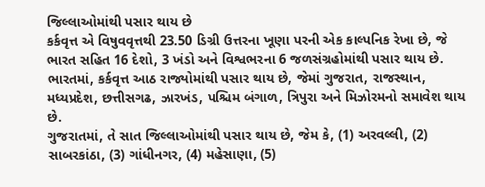જિલ્લાઓમાંથી પસાર થાય છે
કર્કવૃત્ત એ વિષુવવૃત્તથી 23.50 ડિગ્રી ઉત્તરના ખૂણા પરની એક કાલ્પનિક રેખા છે, જે ભારત સહિત 16 દેશો, 3 ખંડો અને વિશ્વભરના 6 જળસંગ્રહોમાંથી પસાર થાય છે. ભારતમાં, કર્કવૃત્ત આઠ રાજ્યોમાંથી પસાર થાય છે, જેમાં ગુજરાત, રાજસ્થાન, મધ્યપ્રદેશ, છત્તીસગઢ, ઝારખંડ, પશ્ચિમ બંગાળ, ત્રિપુરા અને મિઝોરમનો સમાવેશ થાય છે.
ગુજરાતમાં, તે સાત જિલ્લાઓમાંથી પસાર થાય છે, જેમ કે, (1) અરવલ્લી, (2) સાબરકાંઠા, (3) ગાંધીનગર, (4) મહેસાણા, (5)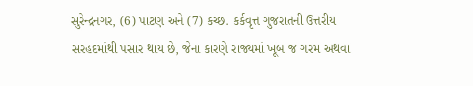સુરેન્દ્રનગર, (6) પાટણ અને (7) કચ્છ. કર્કવૃત્ત ગુજરાતની ઉત્તરીય સરહદમાંથી પસાર થાય છે, જેના કારણે રાજ્યમાં ખૂબ જ ગરમ અથવા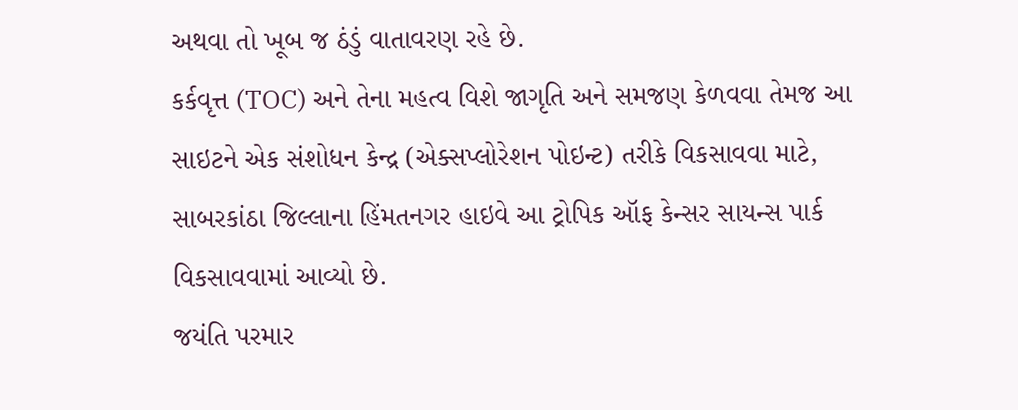અથવા તો ખૂબ જ ઠંડું વાતાવરણ રહે છે.
કર્કવૃત્ત (TOC) અને તેના મહત્વ વિશે જાગૃતિ અને સમજણ કેળવવા તેમજ આ સાઇટને એક સંશોધન કેન્દ્ર (એક્સપ્લોરેશન પોઇન્ટ) તરીકે વિકસાવવા માટે, સાબરકાંઠા જિલ્લાના હિંમતનગર હાઇવે આ ટ્રોપિક ઑફ કેન્સર સાયન્સ પાર્ક વિકસાવવામાં આવ્યો છે.
જયંતિ પરમાર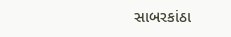સાબરકાંઠા